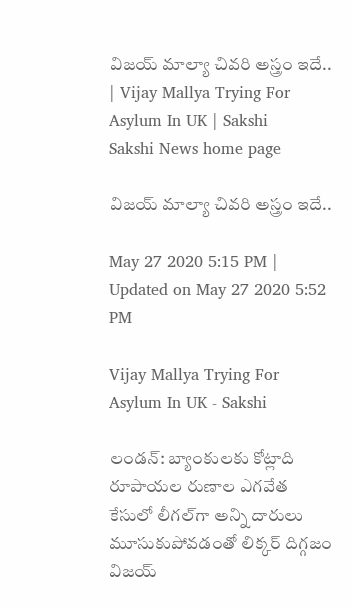విజయ్‌ మాల్యా చివరి అస్త్రం ఇదే.. | Vijay Mallya Trying For Asylum In UK | Sakshi
Sakshi News home page

విజయ్‌ మాల్యా చివరి అస్త్రం ఇదే..

May 27 2020 5:15 PM | Updated on May 27 2020 5:52 PM

Vijay Mallya Trying For Asylum In UK - Sakshi

లండన్‌: బ్యాంకులకు కోట్లాది రూపాయల రుణాల ఎగవేత కేసులో లీగల్‌గా అన్ని దారులు మూసుకుపోవడంతో లిక్కర్‌ దిగ్గజం విజయ్‌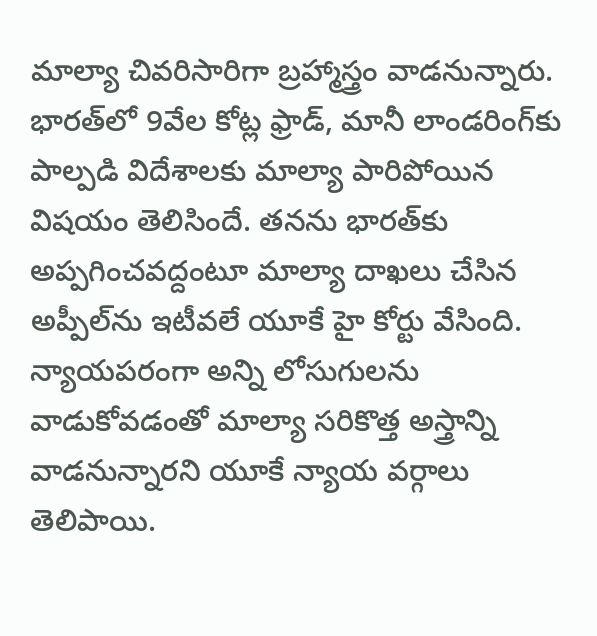మాల్యా చివరిసారిగా బ్రహ్మాస్త్రం వాడనున్నారు. భార‌త్‌లో 9వేల కోట్ల ఫ్రాడ్, మానీ లాండ‌రింగ్‌కు పాల్ప‌డి విదేశాలకు మాల్యా పారిపోయిన విషయం తెలిసిందే. త‌న‌ను భార‌త్‌కు అప్ప‌గించ‌వ‌ద్దంటూ మాల్యా దాఖ‌లు చేసిన అప్పీల్‌ను ఇటీవలే యూకే హై కోర్టు వేసింది. న్యాయపరంగా అన్ని లోసుగులను వాడుకోవడంతో మాల్యా సరికొత్త అస్త్రాన్ని వాడనున్నారని యూకే న్యాయ వర్గాలు తెలిపాయి.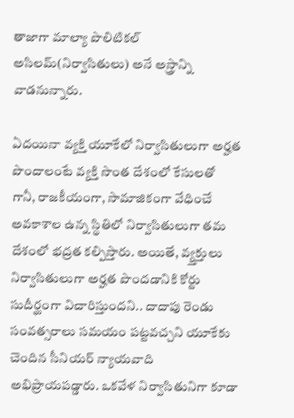తాజాగా మాల్యా పొలిటికల్‌ అసిలమ్‌(నిర్వాసితులు) అనే అస్త్రాన్ని వాడనున్నారు.

ఏదయినా వ్యక్తి యూకేలో నిర్వాసితులుగా అర్హత పొందాలంటే వ్యక్తి సొంత దేశంలో కేసులతో గానీ, రాజకీయంగా, సామాజికంగా వేధించే అవకాశాల ఉన్న స్థితిలో నిర్వాసితులుగా తమ దేశంలో భద్రత కల్పిస్తారు. అయితే, వ్య్తక్తులు నిర్వాసితులుగా అర్హత పొందడానికి కోర్టు సుదీర్ఘంగా విచారిస్తుందని.. దాదాపు రెండు సంవత్సరాలు సమయం పట్టవచ్చని యూకేకు చెందిన సీనియర్‌ న్యాయవాది అభిప్రాయపడ్డారు. ఒకవేళ నిర్వాసితునిగా కూడా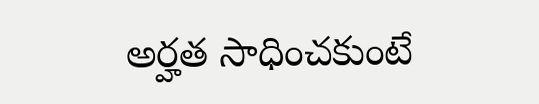అర్హత సాధించకుంటే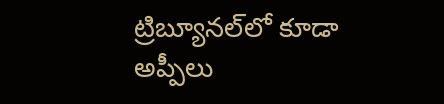ట్రిబ్యూనల్‌లో కూడా అప్పీలు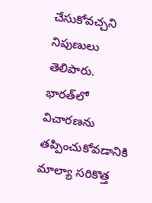చేసుకోవచ్చని నిపుణులు తెలిపారు. భారత్‌లో విచారణను తప్పించుకోవడానికి మాల్యా సరికొత్త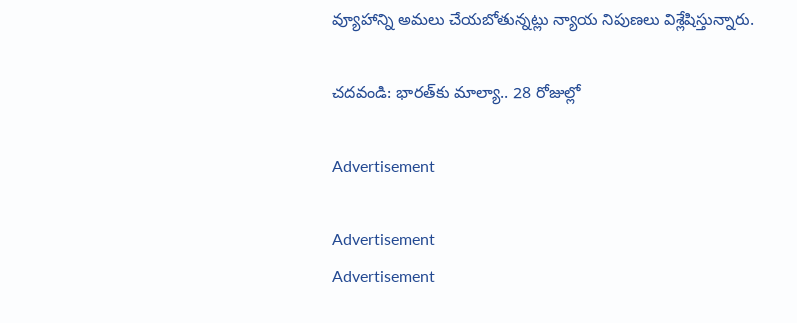వ్యూహాన్ని అమలు చేయబోతున్నట్లు న్యాయ నిపుణలు విశ్లేషిస్తున్నారు.

చదవండి: భారత్‌కు మాల్యా.. 28 రోజుల్లో

Advertisement

Advertisement
Advertisement